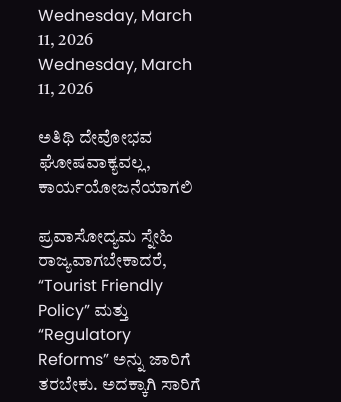Wednesday, March 11, 2026
Wednesday, March 11, 2026

ಅತಿಥಿ ದೇವೋಭವ ಘೋಷವಾಕ್ಯವಲ್ಲ, ಕಾರ್ಯಯೋಜನೆಯಾಗಲಿ

ಪ್ರವಾಸೋದ್ಯಮ ಸ್ನೇಹಿ ರಾಜ್ಯವಾಗಬೇಕಾದರೆ, “Tourist Friendly Policy” ಮತ್ತು “Regulatory Reforms” ಅನ್ನು ಜಾರಿಗೆ ತರಬೇಕು. ಅದಕ್ಕಾಗಿ ಸಾರಿಗೆ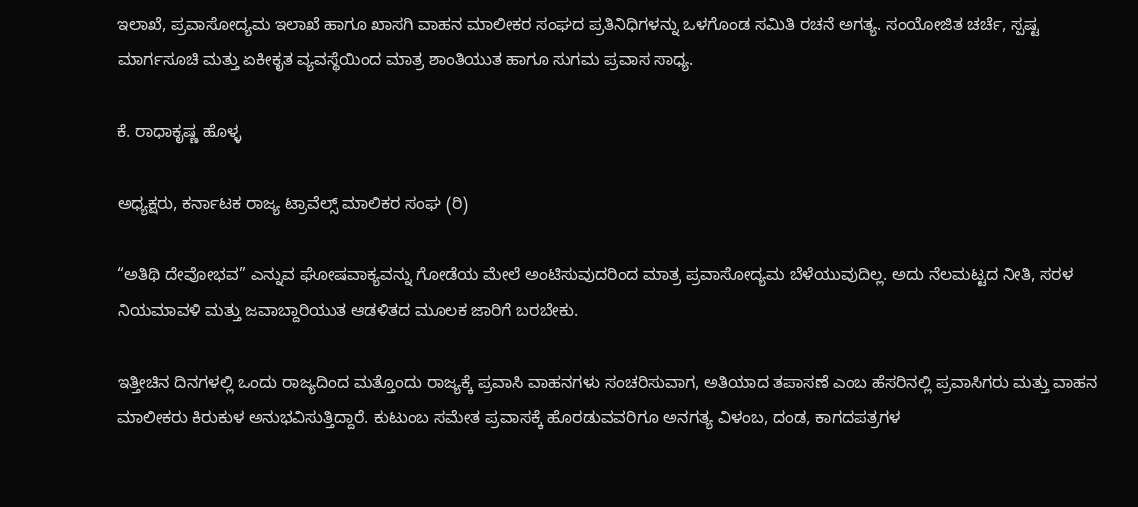ಇಲಾಖೆ, ಪ್ರವಾಸೋದ್ಯಮ ಇಲಾಖೆ ಹಾಗೂ ಖಾಸಗಿ ವಾಹನ ಮಾಲೀಕರ ಸಂಘದ ಪ್ರತಿನಿಧಿಗಳನ್ನು ಒಳಗೊಂಡ ಸಮಿತಿ ರಚನೆ ಅಗತ್ಯ. ಸಂಯೋಜಿತ ಚರ್ಚೆ, ಸ್ಪಷ್ಟ ಮಾರ್ಗಸೂಚಿ ಮತ್ತು ಏಕೀಕೃತ ವ್ಯವಸ್ಥೆಯಿಂದ ಮಾತ್ರ ಶಾಂತಿಯುತ ಹಾಗೂ ಸುಗಮ ಪ್ರವಾಸ ಸಾಧ್ಯ.

ಕೆ. ರಾಧಾಕೃಷ್ಣ ಹೊಳ್ಳ

ಅಧ್ಯಕ್ಷರು, ಕರ್ನಾಟಕ ರಾಜ್ಯ ಟ್ರಾವೆಲ್ಸ್ ಮಾಲಿಕರ ಸಂಘ (ರಿ)

“ಅತಿಥಿ ದೇವೋಭವ” ಎನ್ನುವ ಘೋಷವಾಕ್ಯವನ್ನು ಗೋಡೆಯ ಮೇಲೆ ಅಂಟಿಸುವುದರಿಂದ ಮಾತ್ರ ಪ್ರವಾಸೋದ್ಯಮ ಬೆಳೆಯುವುದಿಲ್ಲ. ಅದು ನೆಲಮಟ್ಟದ ನೀತಿ, ಸರಳ ನಿಯಮಾವಳಿ ಮತ್ತು ಜವಾಬ್ದಾರಿಯುತ ಆಡಳಿತದ ಮೂಲಕ ಜಾರಿಗೆ ಬರಬೇಕು.

ಇತ್ತೀಚಿನ ದಿನಗಳಲ್ಲಿ ಒಂದು ರಾಜ್ಯದಿಂದ ಮತ್ತೊಂದು ರಾಜ್ಯಕ್ಕೆ ಪ್ರವಾಸಿ ವಾಹನಗಳು ಸಂಚರಿಸುವಾಗ, ಅತಿಯಾದ ತಪಾಸಣೆ ಎಂಬ ಹೆಸರಿನಲ್ಲಿ ಪ್ರವಾಸಿಗರು ಮತ್ತು ವಾಹನ ಮಾಲೀಕರು ಕಿರುಕುಳ ಅನುಭವಿಸುತ್ತಿದ್ದಾರೆ. ಕುಟುಂಬ ಸಮೇತ ಪ್ರವಾಸಕ್ಕೆ ಹೊರಡುವವರಿಗೂ ಅನಗತ್ಯ ವಿಳಂಬ, ದಂಡ, ಕಾಗದಪತ್ರಗಳ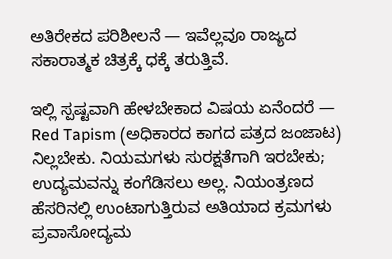ಅತಿರೇಕದ ಪರಿಶೀಲನೆ — ಇವೆಲ್ಲವೂ ರಾಜ್ಯದ ಸಕಾರಾತ್ಮಕ ಚಿತ್ರಕ್ಕೆ ಧಕ್ಕೆ ತರುತ್ತಿವೆ.

ಇಲ್ಲಿ ಸ್ಪಷ್ಟವಾಗಿ ಹೇಳಬೇಕಾದ ವಿಷಯ ಏನೆಂದರೆ — Red Tapism (ಅಧಿಕಾರದ ಕಾಗದ ಪತ್ರದ ಜಂಜಾಟ) ನಿಲ್ಲಬೇಕು. ನಿಯಮಗಳು ಸುರಕ್ಷತೆಗಾಗಿ ಇರಬೇಕು; ಉದ್ಯಮವನ್ನು ಕಂಗೆಡಿಸಲು ಅಲ್ಲ. ನಿಯಂತ್ರಣದ ಹೆಸರಿನಲ್ಲಿ ಉಂಟಾಗುತ್ತಿರುವ ಅತಿಯಾದ ಕ್ರಮಗಳು ಪ್ರವಾಸೋದ್ಯಮ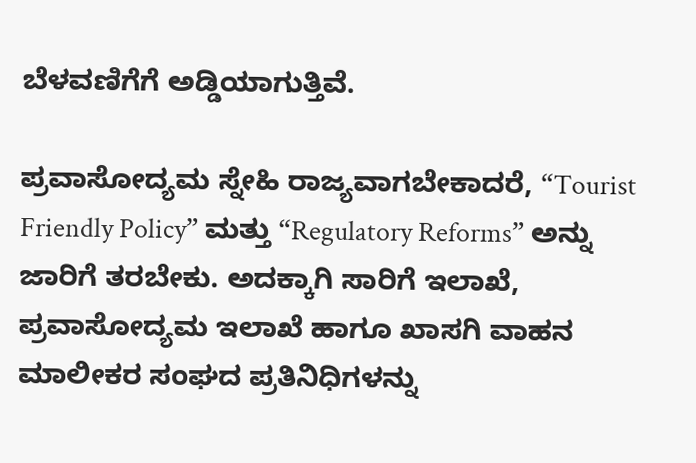ಬೆಳವಣಿಗೆಗೆ ಅಡ್ಡಿಯಾಗುತ್ತಿವೆ.

ಪ್ರವಾಸೋದ್ಯಮ ಸ್ನೇಹಿ ರಾಜ್ಯವಾಗಬೇಕಾದರೆ, “Tourist Friendly Policy” ಮತ್ತು “Regulatory Reforms” ಅನ್ನು ಜಾರಿಗೆ ತರಬೇಕು. ಅದಕ್ಕಾಗಿ ಸಾರಿಗೆ ಇಲಾಖೆ, ಪ್ರವಾಸೋದ್ಯಮ ಇಲಾಖೆ ಹಾಗೂ ಖಾಸಗಿ ವಾಹನ ಮಾಲೀಕರ ಸಂಘದ ಪ್ರತಿನಿಧಿಗಳನ್ನು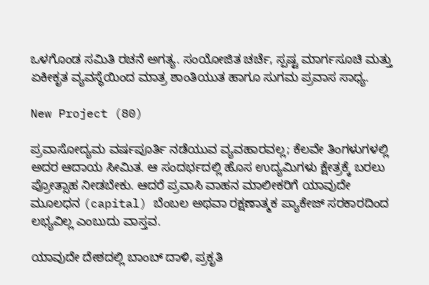ಒಳಗೊಂಡ ಸಮಿತಿ ರಚನೆ ಅಗತ್ಯ. ಸಂಯೋಜಿತ ಚರ್ಚೆ, ಸ್ಪಷ್ಟ ಮಾರ್ಗಸೂಚಿ ಮತ್ತು ಏಕೀಕೃತ ವ್ಯವಸ್ಥೆಯಿಂದ ಮಾತ್ರ ಶಾಂತಿಯುತ ಹಾಗೂ ಸುಗಮ ಪ್ರವಾಸ ಸಾಧ್ಯ.

New Project (80)

ಪ್ರವಾಸೋದ್ಯಮ ವರ್ಷಪೂರ್ತಿ ನಡೆಯುವ ವ್ಯವಹಾರವಲ್ಲ; ಕೆಲವೇ ತಿಂಗಳುಗಳಲ್ಲಿ ಅದರ ಆದಾಯ ಸೀಮಿತ. ಆ ಸಂದರ್ಭದಲ್ಲಿ ಹೊಸ ಉದ್ಯಮಿಗಳು ಕ್ಷೇತ್ರಕ್ಕೆ ಬರಲು ಪ್ರೋತ್ಸಾಹ ನೀಡಬೇಕು. ಆದರೆ ಪ್ರವಾಸಿ ವಾಹನ ಮಾಲೀಕರಿಗೆ ಯಾವುದೇ ಮೂಲಧನ (capital) ಬೆಂಬಲ ಅಥವಾ ರಕ್ಷಣಾತ್ಮಕ ಪ್ಯಾಕೇಜ್ ಸರಕಾರದಿಂದ ಲಭ್ಯವಿಲ್ಲ ಎಂಬುದು ವಾಸ್ತವ.

ಯಾವುದೇ ದೇಶದಲ್ಲಿ ಬಾಂಬ್ ದಾಳಿ, ಪ್ರಕೃತಿ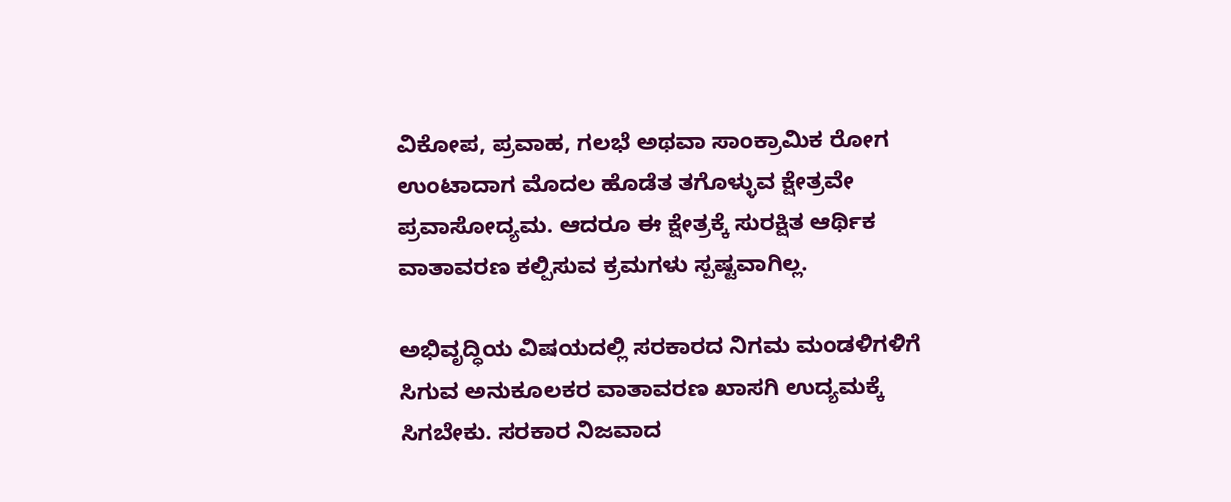ವಿಕೋಪ, ಪ್ರವಾಹ, ಗಲಭೆ ಅಥವಾ ಸಾಂಕ್ರಾಮಿಕ ರೋಗ ಉಂಟಾದಾಗ ಮೊದಲ ಹೊಡೆತ ತಗೊಳ್ಳುವ ಕ್ಷೇತ್ರವೇ ಪ್ರವಾಸೋದ್ಯಮ. ಆದರೂ ಈ ಕ್ಷೇತ್ರಕ್ಕೆ ಸುರಕ್ಷಿತ ಆರ್ಥಿಕ ವಾತಾವರಣ ಕಲ್ಪಿಸುವ ಕ್ರಮಗಳು ಸ್ಪಷ್ಟವಾಗಿಲ್ಲ.

ಅಭಿವೃದ್ಧಿಯ ವಿಷಯದಲ್ಲಿ ಸರಕಾರದ ನಿಗಮ ಮಂಡಳಿಗಳಿಗೆ ಸಿಗುವ ಅನುಕೂಲಕರ ವಾತಾವರಣ ಖಾಸಗಿ ಉದ್ಯಮಕ್ಕೆ ಸಿಗಬೇಕು. ಸರಕಾರ ನಿಜವಾದ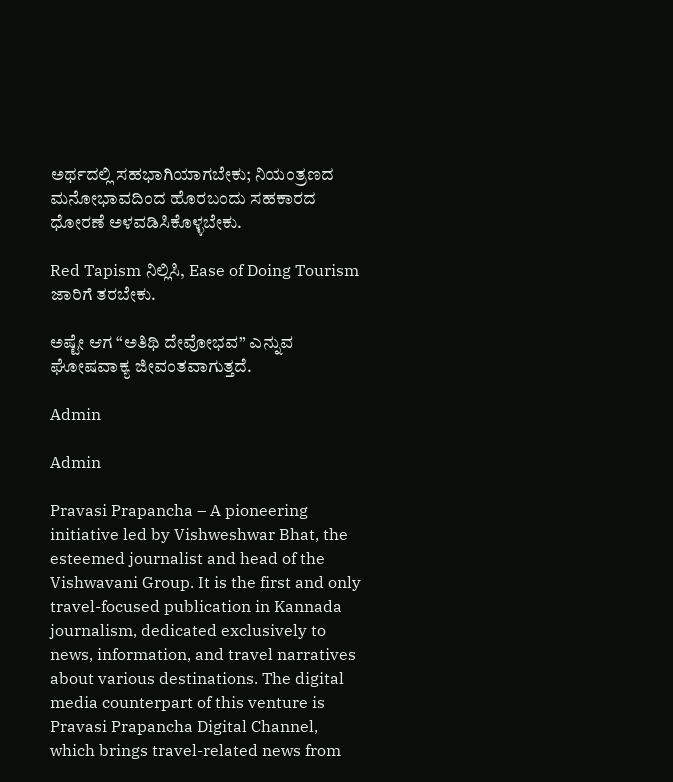ಅರ್ಥದಲ್ಲಿ ಸಹಭಾಗಿಯಾಗಬೇಕು; ನಿಯಂತ್ರಣದ ಮನೋಭಾವದಿಂದ ಹೊರಬಂದು ಸಹಕಾರದ ಧೋರಣೆ ಅಳವಡಿಸಿಕೊಳ್ಳಬೇಕು.

Red Tapism ನಿಲ್ಲಿಸಿ, Ease of Doing Tourism ಜಾರಿಗೆ ತರಬೇಕು.

ಅಷ್ಟೇ ಆಗ “ಅತಿಥಿ ದೇವೋಭವ” ಎನ್ನುವ ಘೋಷವಾಕ್ಯ ಜೀವಂತವಾಗುತ್ತದೆ.

Admin

Admin

Pravasi Prapancha – A pioneering initiative led by Vishweshwar Bhat, the esteemed journalist and head of the Vishwavani Group. It is the first and only travel-focused publication in Kannada journalism, dedicated exclusively to news, information, and travel narratives about various destinations. The digital media counterpart of this venture is Pravasi Prapancha Digital Channel, which brings travel-related news from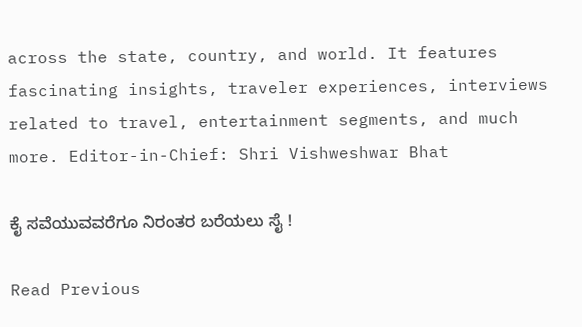across the state, country, and world. It features fascinating insights, traveler experiences, interviews related to travel, entertainment segments, and much more. Editor-in-Chief: Shri Vishweshwar Bhat

ಕೈ ಸವೆಯುವವರೆಗೂ ನಿರಂತರ ಬರೆಯಲು ಸೈ !

Read Previous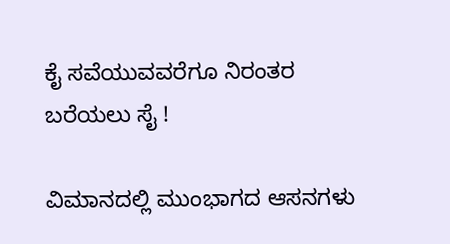ಕೈ ಸವೆಯುವವರೆಗೂ ನಿರಂತರ ಬರೆಯಲು ಸೈ !

ವಿಮಾನದಲ್ಲಿ ಮುಂಭಾಗದ ಆಸನಗಳು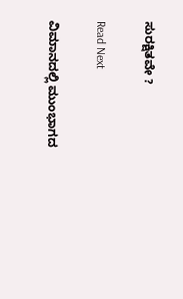ಸುರಕ್ಷಿತವೇ ?

Read Next

ವಿಮಾನದಲ್ಲಿ ಮುಂಭಾಗದ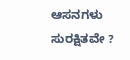ಆಸನಗಳು ಸುರಕ್ಷಿತವೇ ?